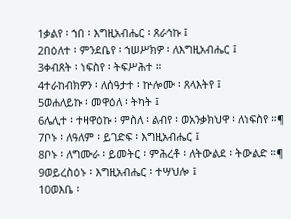1ቃልየ ፡ ኀበ ፡ እግዚአብሔር ፡ ጸራኅኩ ፤
2በዕለተ ፡ ምንደቤየ ፡ ኀሠሥክዎ ፡ ለእግዚአብሔር ፤
3ቀብጸት ፡ ነፍስየ ፡ ትፍሥሕተ ።
4ተራከብክዎን ፡ ለሰዓታተ ፡ ኵሎሙ ፡ ጸላእትየ ፤
5ወሐለይኩ ፡ መዋዕለ ፡ ትካት ፤
6ሌሊተ ፡ ተዛዋዕኩ ፡ ምስለ ፡ ልብየ ፡ ወአንቃክህዋ ፡ ለነፍስየ ።¶
7ቦኑ ፡ ለዓለም ፡ ይገድፍ ፡ እግዚአብሔር ፤
8ቦኑ ፡ ለግሙራ ፡ ይመትር ፡ ምሕረቶ ፡ ለትውልደ ፡ ትውልድ ።¶
9ወይረስዕኑ ፡ እግዚአብሔር ፡ ተሣህሎ ፤
10ወእቤ ፡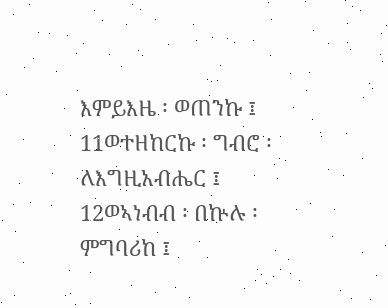እምይእዜ ፡ ወጠንኩ ፤
11ወተዘከርኩ ፡ ግብሮ ፡ ለእግዚአብሔር ፤
12ወኣነብብ ፡ በኵሉ ፡ ምግባሪከ ፤